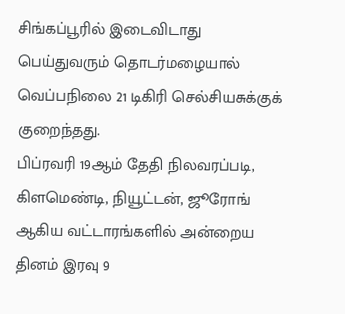சிங்கப்பூரில் இடைவிடாது பெய்துவரும் தொடர்மழையால் வெப்பநிலை 21 டிகிரி செல்சியசுக்குக் குறைந்தது.
பிப்ரவரி 19ஆம் தேதி நிலவரப்படி, கிளமெண்டி, நியூட்டன், ஜூரோங் ஆகிய வட்டாரங்களில் அன்றைய தினம் இரவு 9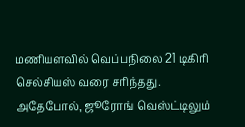மணியளவில் வெப்பநிலை 21 டிகிரி செல்சியஸ் வரை சரிந்தது.
அதேபோல், ஜூரோங் வெஸ்ட்டிலும்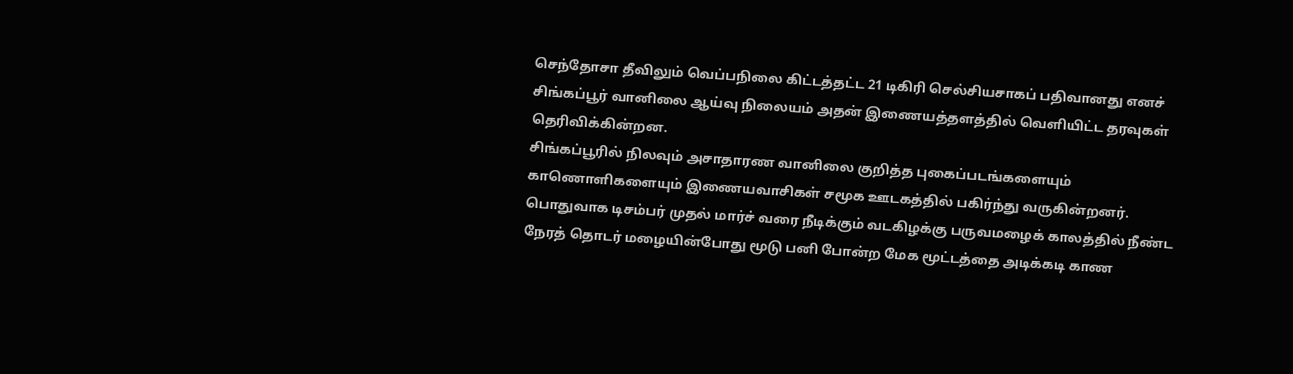செந்தோசா தீவிலும் வெப்பநிலை கிட்டத்தட்ட 21 டிகிரி செல்சியசாகப் பதிவானது எனச் சிங்கப்பூர் வானிலை ஆய்வு நிலையம் அதன் இணையத்தளத்தில் வெளியிட்ட தரவுகள் தெரிவிக்கின்றன.
சிங்கப்பூரில் நிலவும் அசாதாரண வானிலை குறித்த புகைப்படங்களையும் காணொளிகளையும் இணையவாசிகள் சமூக ஊடகத்தில் பகிர்ந்து வருகின்றனர்.
பொதுவாக டிசம்பர் முதல் மார்ச் வரை நீடிக்கும் வடகிழக்கு பருவமழைக் காலத்தில் நீண்ட நேரத் தொடர் மழையின்போது மூடு பனி போன்ற மேக மூட்டத்தை அடிக்கடி காண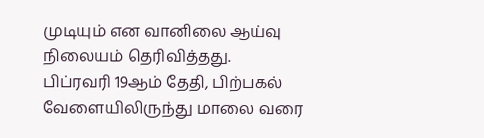முடியும் என வானிலை ஆய்வு நிலையம் தெரிவித்தது.
பிப்ரவரி 19ஆம் தேதி, பிற்பகல் வேளையிலிருந்து மாலை வரை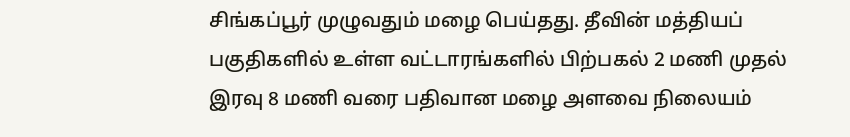சிங்கப்பூர் முழுவதும் மழை பெய்தது. தீவின் மத்தியப் பகுதிகளில் உள்ள வட்டாரங்களில் பிற்பகல் 2 மணி முதல் இரவு 8 மணி வரை பதிவான மழை அளவை நிலையம்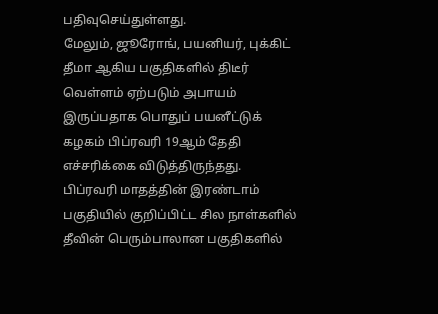பதிவுசெய்துள்ளது.
மேலும், ஜூரோங், பயனியர், புக்கிட் தீமா ஆகிய பகுதிகளில் திடீர் வெள்ளம் ஏற்படும் அபாயம் இருப்பதாக பொதுப் பயனீட்டுக் கழகம் பிப்ரவரி 19ஆம் தேதி எச்சரிக்கை விடுத்திருந்தது.
பிப்ரவரி மாதத்தின் இரண்டாம் பகுதியில் குறிப்பிட்ட சில நாள்களில் தீவின் பெரும்பாலான பகுதிகளில்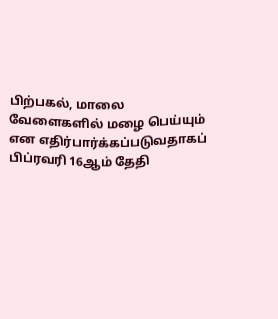பிற்பகல், மாலை வேளைகளில் மழை பெய்யும் என எதிர்பார்க்கப்படுவதாகப் பிப்ரவரி 16ஆம் தேதி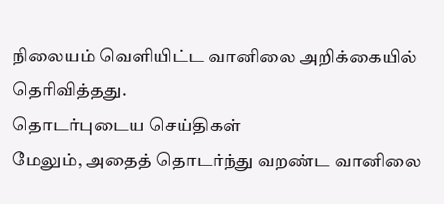நிலையம் வெளியிட்ட வானிலை அறிக்கையில் தெரிவித்தது.
தொடர்புடைய செய்திகள்
மேலும், அதைத் தொடர்ந்து வறண்ட வானிலை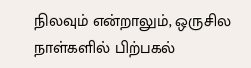நிலவும் என்றாலும், ஒருசில நாள்களில் பிற்பகல்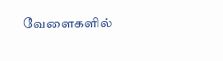வேளைகளில்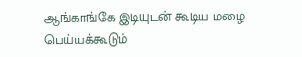ஆங்காங்கே இடியுடன் கூடிய மழை பெய்யக்கூடும்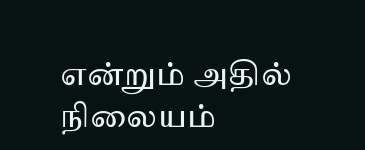என்றும் அதில் நிலையம்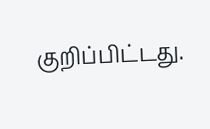குறிப்பிட்டது.